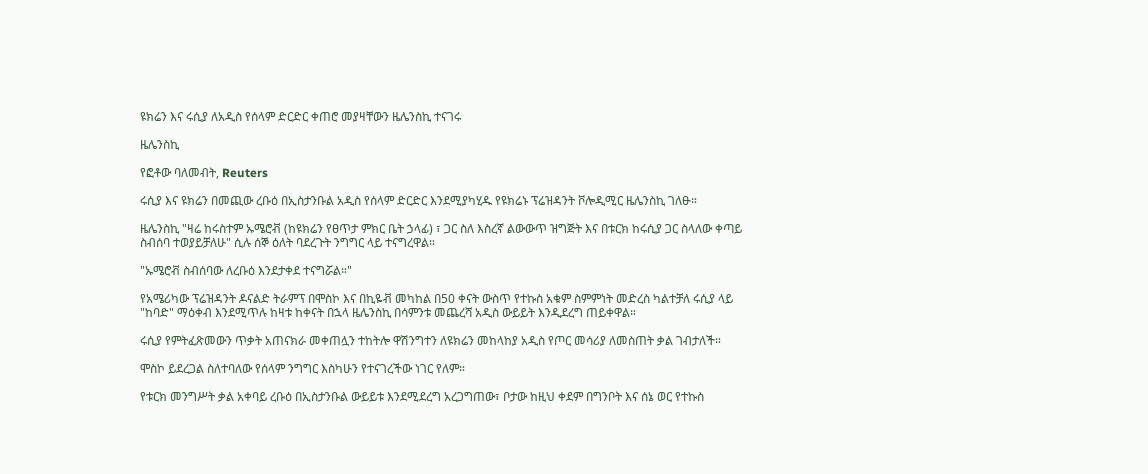ዩክሬን እና ሩሲያ ለአዲስ የሰላም ድርድር ቀጠሮ መያዛቸውን ዜሌንስኪ ተናገሩ

ዜሌንስኪ

የፎቶው ባለመብት, Reuters

ሩሲያ እና ዩክሬን በመጪው ረቡዕ በኢስታንቡል አዲስ የሰላም ድርድር እንደሚያካሂዱ የዩክሬኑ ፕሬዝዳንት ቮሎዲሚር ዜሌንስኪ ገለፁ።

ዜሌንስኪ "ዛሬ ከሩስተም ኡሜሮቭ (ከዩክሬን የፀጥታ ምክር ቤት ኃላፊ) ፣ ጋር ስለ እስረኛ ልውውጥ ዝግጅት እና በቱርክ ከሩሲያ ጋር ስላለው ቀጣይ ስብሰባ ተወያይቻለሁ" ሲሉ ሰኞ ዕለት ባደረጉት ንግግር ላይ ተናግረዋል።

"ኡሜሮቭ ስብሰባው ለረቡዕ እንደታቀደ ተናግሯል።"

የአሜሪካው ፕሬዝዳንት ዶናልድ ትራምፕ በሞስኮ እና በኪዬቭ መካከል በ50 ቀናት ውስጥ የተኩስ አቁም ስምምነት መድረስ ካልተቻለ ሩሲያ ላይ "ከባድ" ማዕቀብ እንደሚጥሉ ከዛቱ ከቀናት በኋላ ዜሌንስኪ በሳምንቱ መጨረሻ አዲስ ውይይት እንዲደረግ ጠይቀዋል።

ሩሲያ የምትፈጽመውን ጥቃት አጠናክራ መቀጠሏን ተከትሎ ዋሽንግተን ለዩክሬን መከላከያ አዲስ የጦር መሳሪያ ለመስጠት ቃል ገብታለች።

ሞስኮ ይደረጋል ስለተባለው የሰላም ንግግር እስካሁን የተናገረችው ነገር የለም።

የቱርክ መንግሥት ቃል አቀባይ ረቡዕ በኢስታንቡል ውይይቱ እንደሚደረግ አረጋግጠው፣ ቦታው ከዚህ ቀደም በግንቦት እና ሰኔ ወር የተኩስ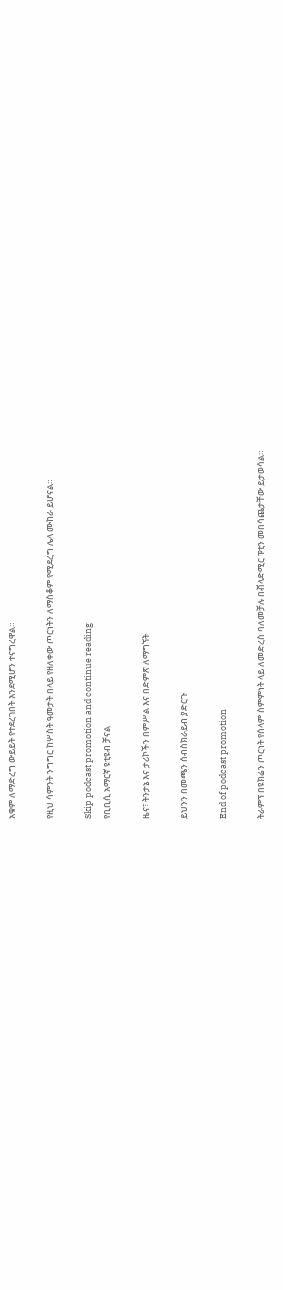አቁም ለማድረግ ውይይት የተደረገበት እንደሚሆን ተናግረዋል።

የዚህ ሳምንት ንግግር ከሦስት ዓመታት በላይ የዘለቀው ጦርነትን ለማስቆም የሚደረግ ሌላ ሙከራ ይሆናል።

Skip podcast promotion and continue reading
የቢቢሲ አማርኛ ዩቲዩብ ቻናል

ዜና፣ ትንታኔ እና ታሪኮችን በምሥል እና በድምጽ ለማግኘት

ይህንን በመጫን ሰብስክራይብ ያድርጉ

End of podcast promotion

ትራምፕ በዩክሬን ጦርነት የሰላም ስምምነት ላይ ለመድረስ ባለመቻሉ በቭላድሚር ፑቲን መበሳጨታቸው ይታወሳል።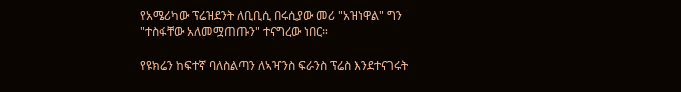የአሜሪካው ፕሬዝደንት ለቢቢሲ በሩሲያው መሪ "አዝነዋል" ግን "ተስፋቸው አለመሟጠጡን" ተናግረው ነበር።

የዩክሬን ከፍተኛ ባለስልጣን ለኣዣንስ ፍራንስ ፕሬስ እንደተናገሩት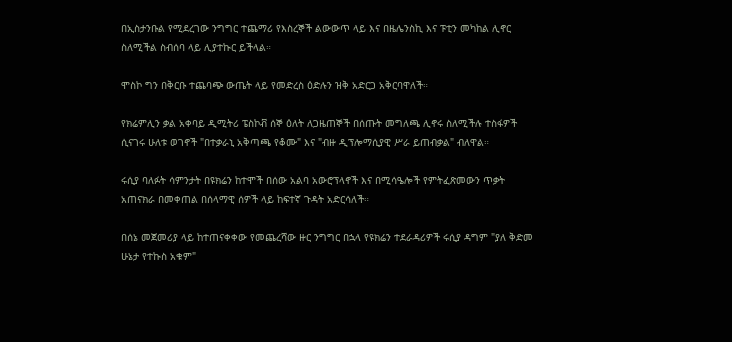በኢስታንቡል የሚደረገው ንግግር ተጨማሪ የእስረኞች ልውውጥ ላይ እና በዜሌንስኪ እና ፑቲን መካከል ሊኖር ስለሚችል ስብሰባ ላይ ሊያተኩር ይችላል።

ሞስኮ ግን በቅርቡ ተጨባጭ ውጤት ላይ የመድረስ ዕድሉን ዝቅ አድርጋ አቅርባዋለች።

የክሬምሊን ቃል አቀባይ ዲሚትሪ ፔስኮቭ ሰኞ ዕለት ለጋዜጠኞች በሰጡት መግለጫ ሊኖሩ ስለሚችሉ ተስፋዎች ሲናገሩ ሁለቱ ወገኖች "በተቃራኒ አቅጣጫ የቆሙ" እና "ብዙ ዲፕሎማሲያዊ ሥራ ይጠብቃል" ብለዋል።

ሩሲያ ባለፉት ሳምንታት በዩክሬን ከተሞች በሰው አልባ አውሮፕላኖች እና በሚሳዔሎች የምትፈጽመውን ጥቃት አጠናክራ በመቀጠል በሰላማዊ ሰዎች ላይ ከፍተኛ ጉዳት አድርሳለች።

በሰኔ መጀመሪያ ላይ ከተጠናቀቀው የመጨረሻው ዙር ንግግር በኋላ የዩክሬን ተደራዳሪዎች ሩሲያ ዳግም "ያለ ቅድመ ሁኔታ የተኩስ አቁም"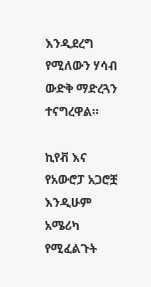እንዲደረግ የሚለውን ሃሳብ ውድቅ ማድረጓን ተናግረዋል።

ኪየቭ እና የአውሮፓ አጋሮቿ እንዲሁም አሜሪካ የሚፈልጉት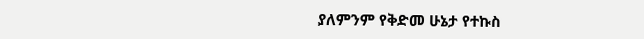ያለምንም የቅድመ ሁኔታ የተኩስ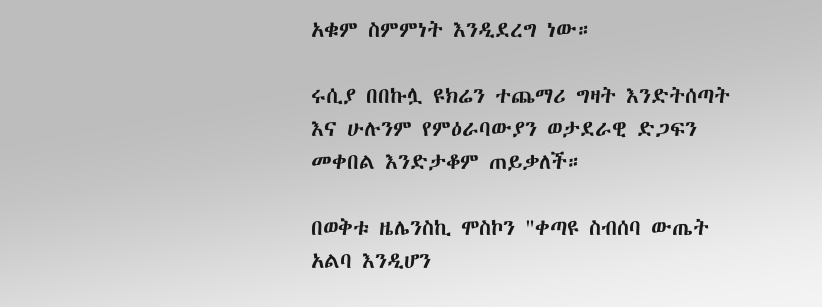አቁም ስምምነት እንዲደረግ ነው።

ሩሲያ በበኩሏ ዩክሬን ተጨማሪ ግዛት እንድትሰጣት እና ሁሉንም የምዕራባውያን ወታደራዊ ድጋፍን መቀበል እንድታቆም ጠይቃለች።

በወቅቱ ዜሌንስኪ ሞስኮን "ቀጣዩ ስብሰባ ውጤት አልባ እንዲሆን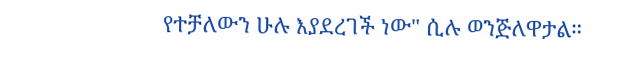የተቻለውን ሁሉ እያደረገች ነው" ሲሉ ወንጅለዋታል።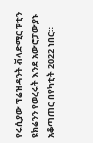የሩሲያው ፕሬዝዳንት ቭላድሚር ፑቲን ዩክሬንን የወረሩት እንደ አውሮፓውያኑ አቆጣጠር በየካቲት 2022 ነበር።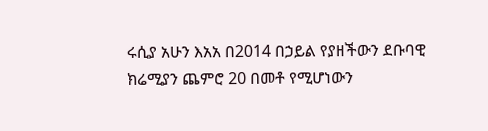ሩሲያ አሁን እአአ በ2014 በኃይል የያዘችውን ደቡባዊ ክሬሚያን ጨምሮ 20 በመቶ የሚሆነውን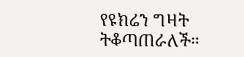የዩክሬን ግዛት ትቆጣጠራለች።